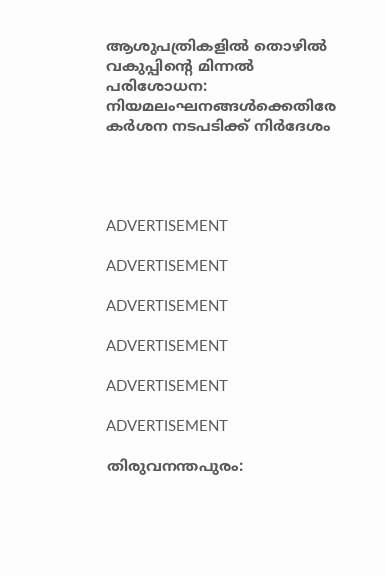ആശുപത്രികളില്‍ തൊഴില്‍ വകുപ്പിന്റെ മിന്നല്‍ പരിശോധന: നിയമലംഘനങ്ങള്‍ക്കെതിരേ കര്‍ശന നടപടിക്ക് നിര്‍ദേശം




ADVERTISEMENT

ADVERTISEMENT

ADVERTISEMENT

ADVERTISEMENT

ADVERTISEMENT

ADVERTISEMENT

തിരുവനന്തപുരം: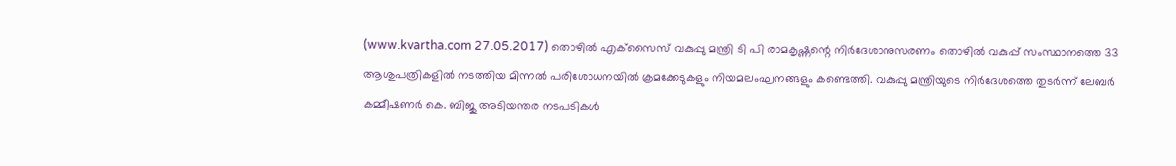(www.kvartha.com 27.05.2017) തൊഴില്‍ എക്‌സൈസ് വകുപ്പു മന്ത്രി ടി പി രാമകൃഷ്ണന്റെ നിര്‍ദേശാനുസരണം തൊഴില്‍ വകുപ്പ് സംസ്ഥാനത്തെ 33 ആശുപത്രികളില്‍ നടത്തിയ മിന്നല്‍ പരിശോധനയില്‍ ക്രമക്കേടുകളും നിയമലംഘനങ്ങളും കണ്ടെത്തി. വകുപ്പു മന്ത്രിയുടെ നിര്‍ദേശത്തെ തുടര്‍ന്ന് ലേബര്‍ കമ്മീഷണര്‍ കെ. ബിജു അടിയന്തര നടപടികള്‍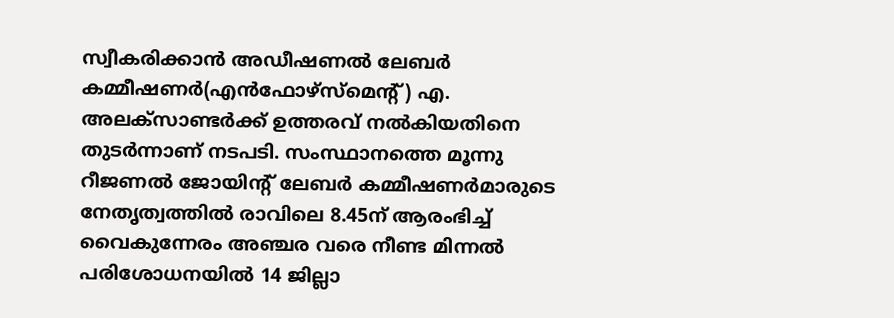സ്വീകരിക്കാന്‍ അഡീഷണല്‍ ലേബര്‍ കമ്മീഷണര്‍(എന്‍ഫോഴ്‌സ്‌മെന്റ്) എ. അലക്‌സാണ്ടര്‍ക്ക് ഉത്തരവ് നല്‍കിയതിനെ തുടര്‍ന്നാണ് നടപടി. സംസ്ഥാനത്തെ മൂന്നു റീജണല്‍ ജോയിന്റ് ലേബര്‍ കമ്മീഷണര്‍മാരുടെ നേതൃത്വത്തില്‍ രാവിലെ 8.45ന് ആരംഭിച്ച് വൈകുന്നേരം അഞ്ചര വരെ നീണ്ട മിന്നല്‍ പരിശോധനയില്‍ 14 ജില്ലാ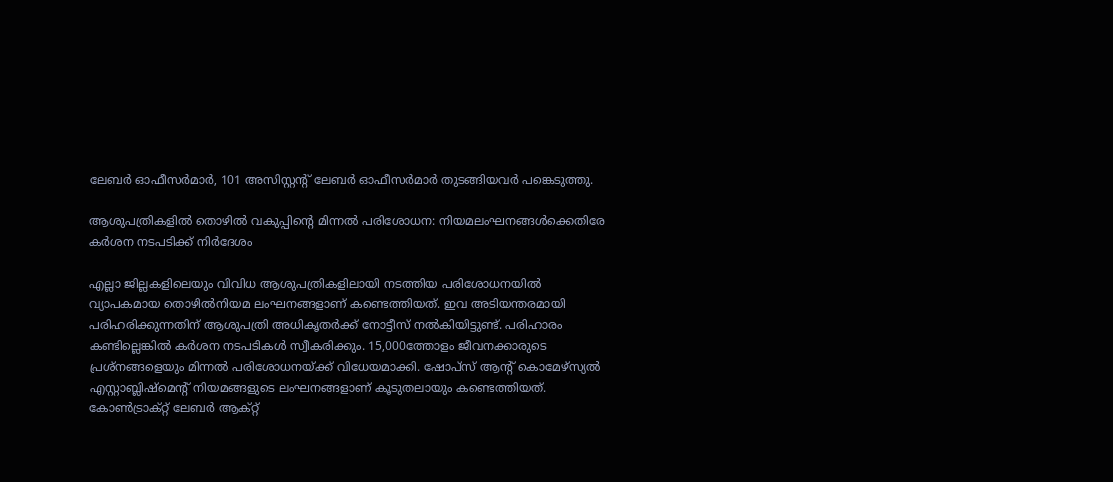ലേബര്‍ ഓഫീസര്‍മാര്‍, 101 അസിസ്റ്റന്റ് ലേബര്‍ ഓഫീസര്‍മാര്‍ തുടങ്ങിയവര്‍ പങ്കെടുത്തു.

ആശുപത്രികളില്‍ തൊഴില്‍ വകുപ്പിന്റെ മിന്നല്‍ പരിശോധന: നിയമലംഘനങ്ങള്‍ക്കെതിരേ കര്‍ശന നടപടിക്ക് നിര്‍ദേശം

എല്ലാ ജില്ലകളിലെയും വിവിധ ആശുപത്രികളിലായി നടത്തിയ പരിശോധനയില്‍ വ്യാപകമായ തൊഴില്‍നിയമ ലംഘനങ്ങളാണ് കണ്ടെത്തിയത്. ഇവ അടിയന്തരമായി പരിഹരിക്കുന്നതിന് ആശുപത്രി അധികൃതര്‍ക്ക് നോട്ടീസ് നല്‍കിയിട്ടുണ്ട്. പരിഹാരം കണ്ടില്ലെങ്കില്‍ കര്‍ശന നടപടികള്‍ സ്വീകരിക്കും. 15,000ത്തോളം ജീവനക്കാരുടെ പ്രശ്‌നങ്ങളെയും മിന്നല്‍ പരിശോധനയ്ക്ക് വിധേയമാക്കി. ഷോപ്‌സ് ആന്റ് കൊമേഴ്‌സ്യല്‍ എസ്റ്റാബ്ലിഷ്‌മെന്റ് നിയമങ്ങളുടെ ലംഘനങ്ങളാണ് കൂടുതലായും കണ്ടെത്തിയത്. കോണ്‍ട്രാക്റ്റ് ലേബര്‍ ആക്റ്റ്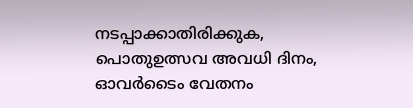നടപ്പാക്കാതിരിക്കുക, പൊതുഉത്സവ അവധി ദിനം, ഓവര്‍ടൈം വേതനം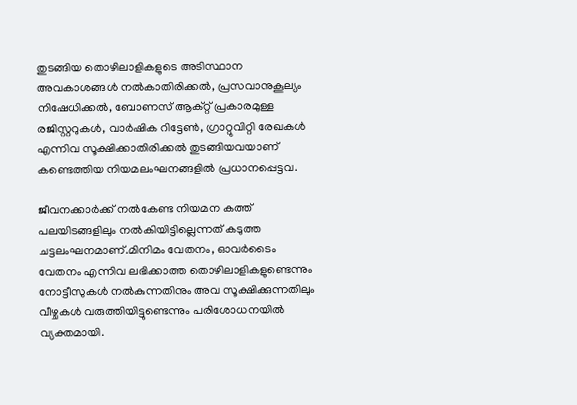തുടങ്ങിയ തൊഴിലാളികളുടെ അടിസ്ഥാന അവകാശങ്ങള്‍ നല്‍കാതിരിക്കല്‍, പ്രസവാനുകൂല്യം നിഷേധിക്കല്‍, ബോണസ് ആക്റ്റ് പ്രകാരമുള്ള രജിസ്റ്ററുകള്‍, വാര്‍ഷിക റിട്ടേണ്‍, ഗ്രാറ്റുവിറ്റി രേഖകള്‍ എന്നിവ സൂക്ഷിക്കാതിരിക്കല്‍ തുടങ്ങിയവയാണ് കണ്ടെത്തിയ നിയമലംഘനങ്ങളില്‍ പ്രധാനപ്പെട്ടവ.

ജീവനക്കാര്‍ക്ക് നല്‍കേണ്ട നിയമന കത്ത് പലയിടങ്ങളിലും നല്‍കിയിട്ടില്ലെന്നത് കടുത്ത ചട്ടലംഘനമാണ്.മിനിമം വേതനം, ഓവര്‍ടൈം വേതനം എന്നിവ ലഭിക്കാത്ത തൊഴിലാളികളുണ്ടെന്നും നോട്ടീസുകള്‍ നല്‍കുന്നതിനും അവ സൂക്ഷിക്കുന്നതിലും വീഴ്ചകള്‍ വരുത്തിയിട്ടുണ്ടെന്നും പരിശോധനയില്‍ വ്യക്തമായി.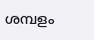ശമ്പളം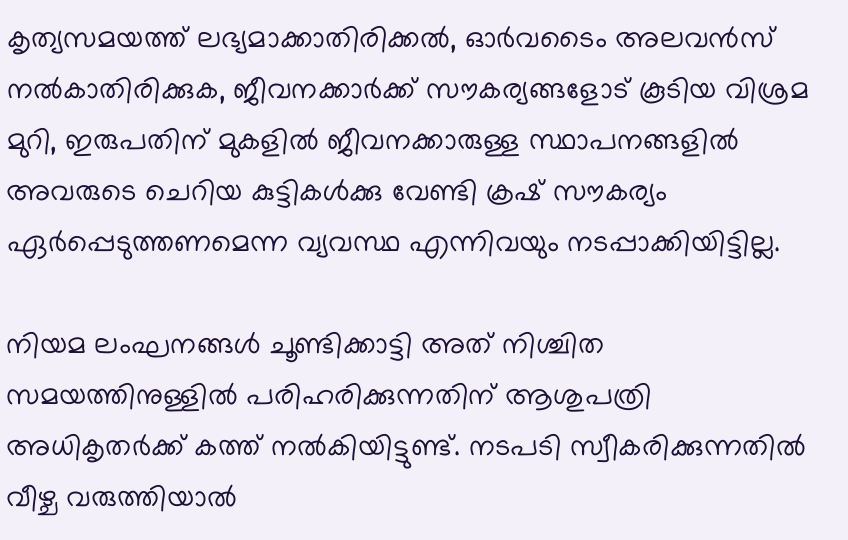കൃത്യസമയത്ത് ലഭ്യമാക്കാതിരിക്കല്‍, ഓര്‍വടൈം അലവന്‍സ് നല്‍കാതിരിക്കുക, ജീവനക്കാര്‍ക്ക് സൗകര്യങ്ങളോട് കൂടിയ വിശ്രമ മുറി, ഇരുപതിന് മുകളില്‍ ജീവനക്കാരുള്ള സ്ഥാപനങ്ങളില്‍ അവരുടെ ചെറിയ കുട്ടികള്‍ക്കു വേണ്ടി ക്രഷ് സൗകര്യം ഏര്‍പ്പെടുത്തണമെന്ന വ്യവസ്ഥ എന്നിവയും നടപ്പാക്കിയിട്ടില്ല.

നിയമ ലംഘനങ്ങള്‍ ചൂണ്ടിക്കാട്ടി അത് നിശ്ചിത സമയത്തിനുള്ളില്‍ പരിഹരിക്കുന്നതിന് ആശുപത്രി അധികൃതര്‍ക്ക് കത്ത് നല്‍കിയിട്ടുണ്ട്. നടപടി സ്വീകരിക്കുന്നതില്‍ വീഴ്ച വരുത്തിയാല്‍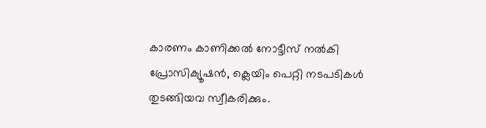കാരണം കാണിക്കല്‍ നോട്ടീസ് നല്‍കി പ്രോസിക്യൂഷന്‍, ക്ലെയിം പെറ്റി നടപടികള്‍ തുടങ്ങിയവ സ്വീകരിക്കും.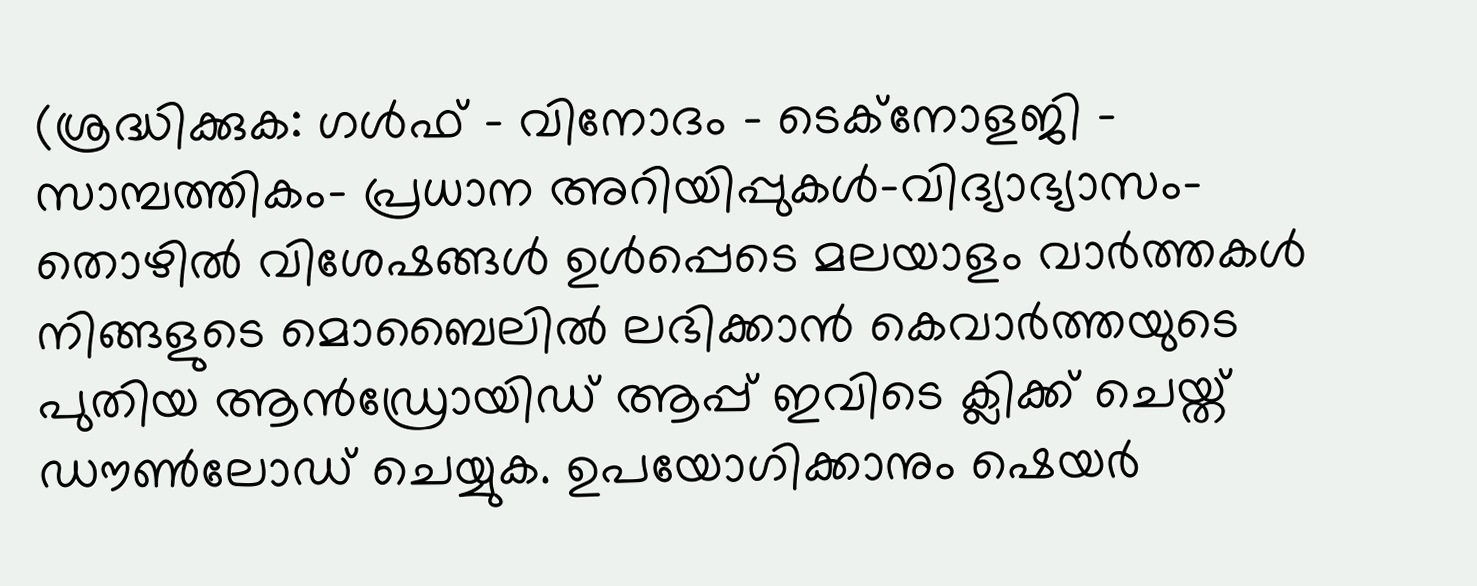(ശ്രദ്ധിക്കുക: ഗൾഫ് - വിനോദം - ടെക്നോളജി - സാമ്പത്തികം- പ്രധാന അറിയിപ്പുകൾ-വിദ്യാഭ്യാസം-തൊഴിൽ വിശേഷങ്ങൾ ഉൾപ്പെടെ മലയാളം വാർത്തകൾ നിങ്ങളുടെ മൊബൈലിൽ ലഭിക്കാൻ കെവാർത്തയുടെ പുതിയ ആൻഡ്രോയിഡ് ആപ്പ് ഇവിടെ ക്ലിക്ക് ചെയ്ത് ഡൗൺലോഡ് ചെയ്യുക. ഉപയോഗിക്കാനും ഷെയർ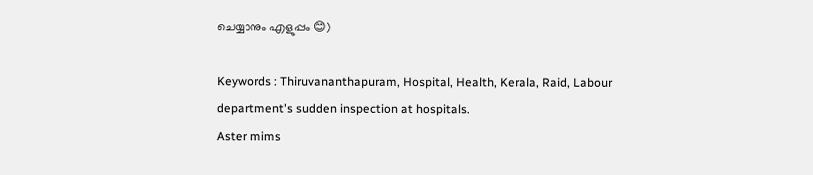ചെയ്യാനും എളുപ്പം 😊)

Keywords : Thiruvananthapuram, Hospital, Health, Kerala, Raid, Labour department's sudden inspection at hospitals.
Aster mims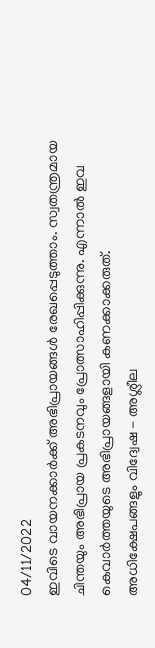04/11/2022
ഇവിടെ വായനക്കാർക്ക് അഭിപ്രായങ്ങൾ രേഖപ്പെടുത്താം. സ്വതന്ത്രമായ ചിന്തയും അഭിപ്രായ പ്രകടനവും പ്രോത്സാഹിപ്പിക്കുന്നു. എന്നാൽ ഇവ കെവാർത്തയുടെ അഭിപ്രായങ്ങളായി കണക്കാക്കരുത്. അധിക്ഷേപങ്ങളും വിദ്വേഷ - അശ്ലീല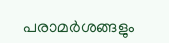പരാമർശങ്ങളും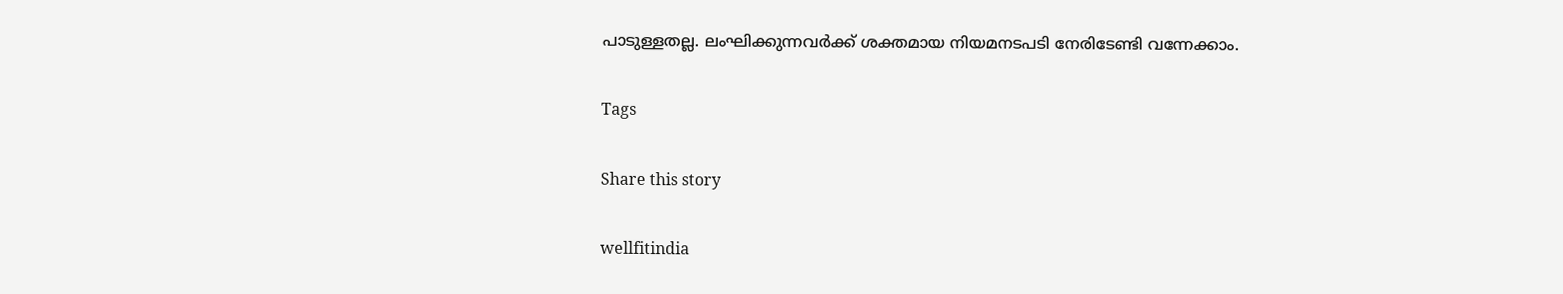പാടുള്ളതല്ല. ലംഘിക്കുന്നവർക്ക് ശക്തമായ നിയമനടപടി നേരിടേണ്ടി വന്നേക്കാം.

Tags

Share this story

wellfitindia